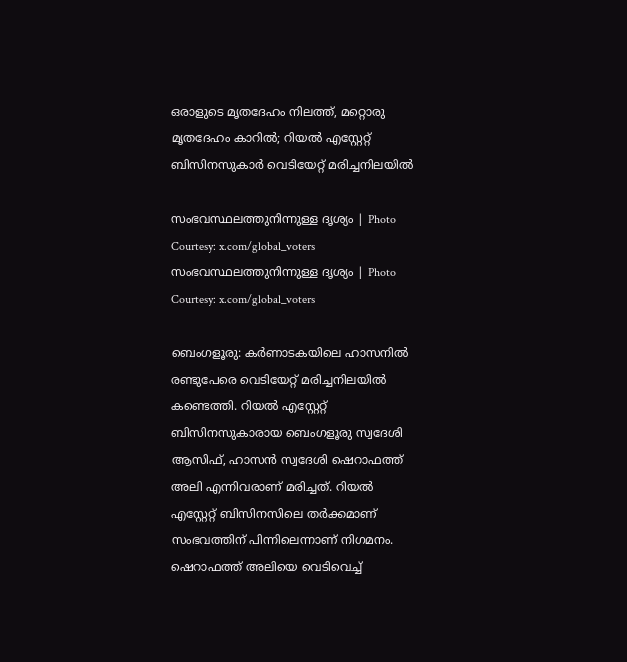ഒരാളുടെ മൃതദേഹം നിലത്ത്, മറ്റൊരു മൃതദേഹം കാറിൽ; റിയൽ എസ്റ്റേറ്റ് ബിസിനസുകാർ വെടിയേറ്റ് മരിച്ചനിലയിൽ

സംഭവസ്ഥലത്തുനിന്നുള്ള ദൃശ്യം | Photo Courtesy: x.com/global_voters
സംഭവസ്ഥലത്തുനിന്നുള്ള ദൃശ്യം | Photo Courtesy: x.com/global_voters

ബെംഗളൂരു: കര്‍ണാടകയിലെ ഹാസനില്‍ രണ്ടുപേരെ വെടിയേറ്റ് മരിച്ചനിലയില്‍ കണ്ടെത്തി. റിയല്‍ എസ്റ്റേറ്റ് ബിസിനസുകാരായ ബെംഗളൂരു സ്വദേശി ആസിഫ്, ഹാസന്‍ സ്വദേശി ഷെറാഫത്ത് അലി എന്നിവരാണ് മരിച്ചത്. റിയല്‍ എസ്റ്റേറ്റ് ബിസിനസിലെ തര്‍ക്കമാണ് സംഭവത്തിന് പിന്നിലെന്നാണ് നിഗമനം. ഷെറാഫത്ത് അലിയെ വെടിവെച്ച്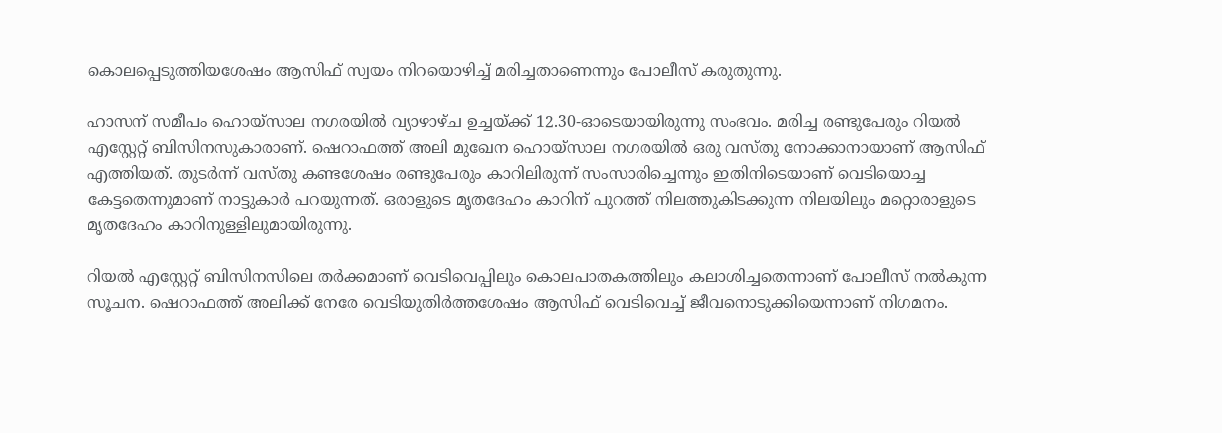കൊലപ്പെടുത്തിയശേഷം ആസിഫ് സ്വയം നിറയൊഴിച്ച് മരിച്ചതാണെന്നും പോലീസ് കരുതുന്നു.

ഹാസന് സമീപം ഹൊയ്‌സാല നഗരയില്‍ വ്യാഴാഴ്ച ഉച്ചയ്ക്ക് 12.30-ഓടെയായിരുന്നു സംഭവം. മരിച്ച രണ്ടുപേരും റിയല്‍ എസ്റ്റേറ്റ് ബിസിനസുകാരാണ്. ഷെറാഫത്ത് അലി മുഖേന ഹൊയ്‌സാല നഗരയില്‍ ഒരു വസ്തു നോക്കാനായാണ് ആസിഫ് എത്തിയത്. തുടര്‍ന്ന് വസ്തു കണ്ടശേഷം രണ്ടുപേരും കാറിലിരുന്ന് സംസാരിച്ചെന്നും ഇതിനിടെയാണ് വെടിയൊച്ച കേട്ടതെന്നുമാണ് നാട്ടുകാര്‍ പറയുന്നത്. ഒരാളുടെ മൃതദേഹം കാറിന് പുറത്ത് നിലത്തുകിടക്കുന്ന നിലയിലും മറ്റൊരാളുടെ മൃതദേഹം കാറിനുള്ളിലുമായിരുന്നു.

റിയല്‍ എസ്റ്റേറ്റ് ബിസിനസിലെ തര്‍ക്കമാണ് വെടിവെപ്പിലും കൊലപാതകത്തിലും കലാശിച്ചതെന്നാണ് പോലീസ് നല്‍കുന്ന സൂചന. ഷെറാഫത്ത് അലിക്ക് നേരേ വെടിയുതിര്‍ത്തശേഷം ആസിഫ് വെടിവെച്ച് ജീവനൊടുക്കിയെന്നാണ് നിഗമനം.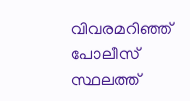വിവരമറിഞ്ഞ് പോലീസ് സ്ഥലത്ത്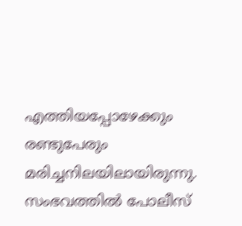എത്തിയപ്പോഴേക്കും രണ്ടുപേരും മരിച്ചനിലയിലായിരുന്നു. സംഭവത്തില്‍ പോലീസ്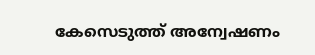കേസെടുത്ത് അന്വേഷണം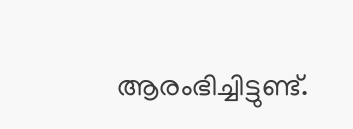ആരംഭിച്ചിട്ടുണ്ട്.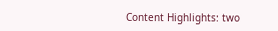Content Highlights: two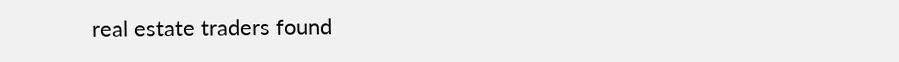real estate traders found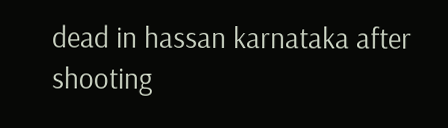dead in hassan karnataka after shooting